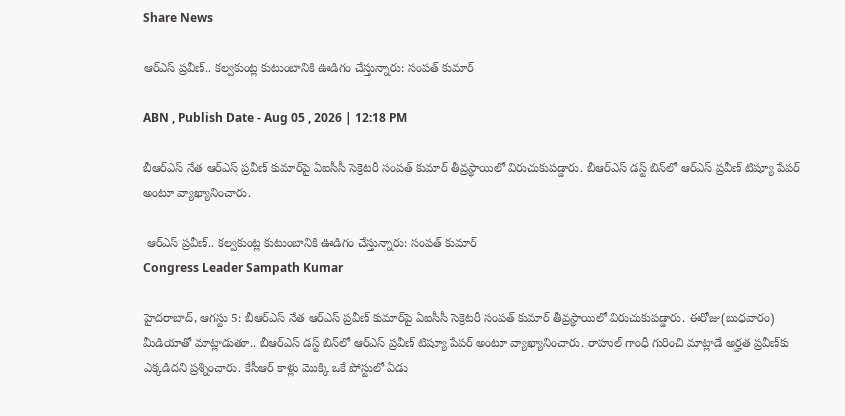Share News

ఆర్‌ఎస్‌ ప్రవీణ్.. కల్వకుంట్ల కుటుంబానికి ఊడిగం చేస్తున్నారు: సంపత్ కుమార్

ABN , Publish Date - Aug 05 , 2026 | 12:18 PM

బీఆర్‌ఎస్ నేత ఆర్‌ఎస్ ప్రవీణ్ కుమార్‌పై ఏఐసీసీ సెక్రెటరీ సంపత్ కుమార్ తీవ్రస్థాయిలో విరుచుకుపడ్డారు. బీఆర్ఎస్ డస్ట్ బిన్‌లో ఆర్ఎస్ ప్రవీణ్ టిష్యూ పేపర్ అంటూ వ్యాఖ్యానించారు.

 ఆర్‌ఎస్‌ ప్రవీణ్.. కల్వకుంట్ల కుటుంబానికి ఊడిగం చేస్తున్నారు: సంపత్ కుమార్
Congress Leader Sampath Kumar

హైదరాబాద్, ఆగస్టు 5: బీఆర్‌ఎస్ నేత ఆర్‌ఎస్ ప్రవీణ్ కుమార్‌పై ఏఐసీసీ సెక్రెటరీ సంపత్ కుమార్ తీవ్రస్థాయిలో విరుచుకుపడ్డారు. ఈరోజు(బుధవారం) మీడియాతో మాట్లాడుతూ.. బీఆర్ఎస్ డస్ట్ బిన్‌లో ఆర్ఎస్ ప్రవీణ్ టిష్యూ పేపర్ అంటూ వ్యాఖ్యానించారు. రాహుల్ గాంధీ గురించి మాట్లాడే అర్హత ప్రవీణ్‌కు ఎక్కడిదని ప్రశ్నించారు. కేసీఆర్ కాళ్లు మొక్కి ఒకే పోస్టులో ఏడు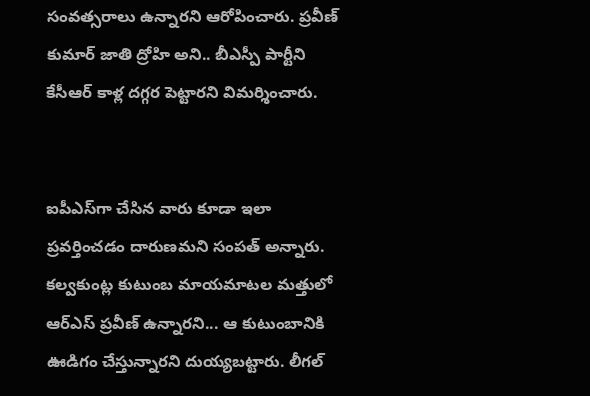సంవత్సరాలు ఉన్నారని ఆరోపించారు. ప్రవీణ్ కుమార్ జాతి ద్రోహి అని.. బీఎస్పీ పార్టీని కేసీఆర్ కాళ్ల దగ్గర పెట్టారని విమర్శించారు.


ఐపీఎస్‌గా చేసిన వారు కూడా ఇలా ప్రవర్తించడం దారుణమని సంపత్ అన్నారు. కల్వకుంట్ల కుటుంబ మాయమాటల మత్తులో ఆర్ఎస్ ప్రవీణ్ ఉన్నారని... ఆ కుటుంబానికి ఊడిగం చేస్తున్నారని దుయ్యబట్టారు. లీగల్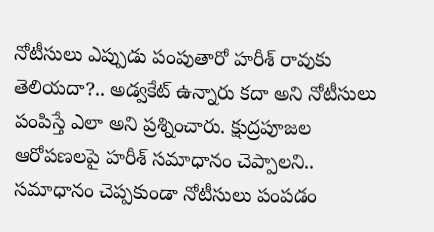నోటీసులు ఎప్పుడు పంపుతారో హరీశ్ రావుకు తెలియదా?.. అడ్వకేట్ ఉన్నారు కదా అని నోటీసులు పంపిస్తే ఎలా అని ప్రశ్నించారు. క్షుద్రపూజల ఆరోపణలపై హరీశ్ సమాధానం చెప్పాలని.. సమాధానం చెప్పకుండా నోటీసులు పంపడం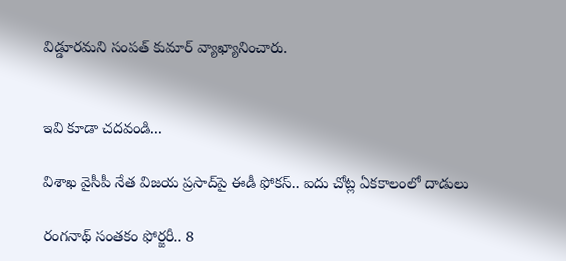విడ్డూరమని సంపత్ కుమార్ వ్యాఖ్యానించారు.


ఇవి కూడా చదవండి...

విశాఖ వైసీపీ నేత విజయ ప్రసాద్‌పై ఈడీ ఫోకస్.. ఐదు చోట్ల ఏకకాలంలో దాడులు

రంగనాథ్ సంతకం ఫోర్జరీ.. 8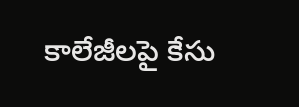కాలేజీలపై కేసు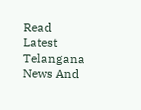Read Latest Telangana News And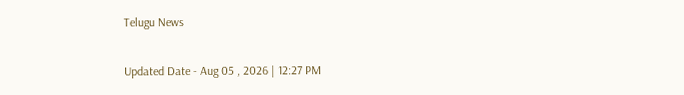Telugu News

Updated Date - Aug 05 , 2026 | 12:27 PM